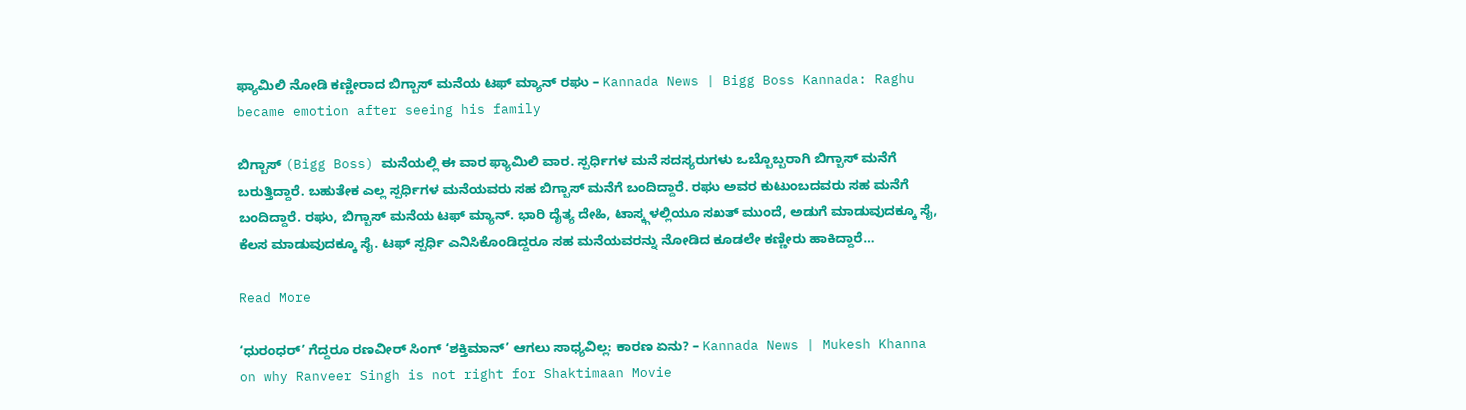ಫ್ಯಾಮಿಲಿ ನೋಡಿ ಕಣ್ಣೀರಾದ ಬಿಗ್ಬಾಸ್ ಮನೆಯ ಟಫ್ ಮ್ಯಾನ್ ರಘು – Kannada News | Bigg Boss Kannada: Raghu became emotion after seeing his family

ಬಿಗ್ಬಾಸ್ (Bigg Boss) ಮನೆಯಲ್ಲಿ ಈ ವಾರ ಫ್ಯಾಮಿಲಿ ವಾರ. ಸ್ಪರ್ಧಿಗಳ ಮನೆ ಸದಸ್ಯರುಗಳು ಒಬ್ಬೊಬ್ಬರಾಗಿ ಬಿಗ್ಬಾಸ್ ಮನೆಗೆ ಬರುತ್ತಿದ್ದಾರೆ. ಬಹುತೇಕ ಎಲ್ಲ ಸ್ಪರ್ಧಿಗಳ ಮನೆಯವರು ಸಹ ಬಿಗ್ಬಾಸ್ ಮನೆಗೆ ಬಂದಿದ್ದಾರೆ. ರಘು ಅವರ ಕುಟುಂಬದವರು ಸಹ ಮನೆಗೆ ಬಂದಿದ್ದಾರೆ. ರಘು, ಬಿಗ್ಬಾಸ್ ಮನೆಯ ಟಫ್ ಮ್ಯಾನ್. ಭಾರಿ ದೈತ್ಯ ದೇಹಿ, ಟಾಸ್ಕ್ಗಳಲ್ಲಿಯೂ ಸಖತ್ ಮುಂದೆ, ಅಡುಗೆ ಮಾಡುವುದಕ್ಕೂ ಸೈ, ಕೆಲಸ ಮಾಡುವುದಕ್ಕೂ ಸೈ. ಟಫ್ ಸ್ಪರ್ಧಿ ಎನಿಸಿಕೊಂಡಿದ್ದರೂ ಸಹ ಮನೆಯವರನ್ನು ನೋಡಿದ ಕೂಡಲೇ ಕಣ್ಣೀರು ಹಾಕಿದ್ದಾರೆ…

Read More

‘ಧುರಂಧರ್’ ಗೆದ್ದರೂ ರಣವೀರ್ ಸಿಂಗ್ ‘ಶಕ್ತಿಮಾನ್’ ಆಗಲು ಸಾಧ್ಯವಿಲ್ಲ: ಕಾರಣ ಏನು? – Kannada News | Mukesh Khanna on why Ranveer Singh is not right for Shaktimaan Movie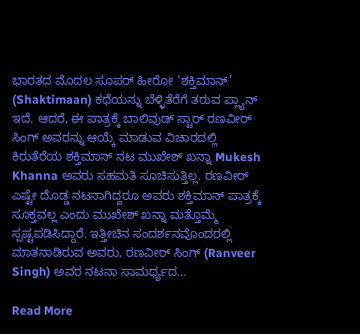ಭಾರತದ ಮೊದಲ ಸೂಪರ್ ಹೀರೋ ‘ಶಕ್ತಿಮಾನ್’ (Shaktimaan) ಕಥೆಯನ್ನು ಬೆಳ್ಳಿತೆರೆಗೆ ತರುವ ಪ್ಲ್ಯಾನ್ ಇದೆ. ಆದರೆ, ಈ ಪಾತ್ರಕ್ಕೆ ಬಾಲಿವುಡ್ ಸ್ಟಾರ್ ರಣವೀರ್ ಸಿಂಗ್ ಅವರನ್ನು ಆಯ್ಕೆ ಮಾಡುವ ವಿಚಾರದಲ್ಲಿ ಕಿರುತೆರೆಯ ಶಕ್ತಿಮಾನ್ ನಟ ಮುಖೇಶ್ ಖನ್ನಾ Mukesh Khanna ಅವರು ಸಹಮತಿ ಸೂಚಿಸುತ್ತಿಲ್ಲ. ರಣವೀರ್ ಎಷ್ಟೇ ದೊಡ್ಡ ನಟನಾಗಿದ್ದರೂ ಅವರು ಶಕ್ತಿಮಾನ್ ಪಾತ್ರಕ್ಕೆ ಸೂಕ್ತವಲ್ಲ ಎಂದು ಮುಖೇಶ್ ಖನ್ನಾ ಮತ್ತೊಮ್ಮೆ ಸ್ಪಷ್ಟಪಡಿಸಿದ್ದಾರೆ. ಇತ್ತೀಚಿನ ಸಂದರ್ಶನವೊಂದರಲ್ಲಿ ಮಾತನಾಡಿರುವ ಅವರು, ರಣವೀರ್ ಸಿಂಗ್ (Ranveer Singh) ಅವರ ನಟನಾ ಸಾಮರ್ಥ್ಯದ…

Read More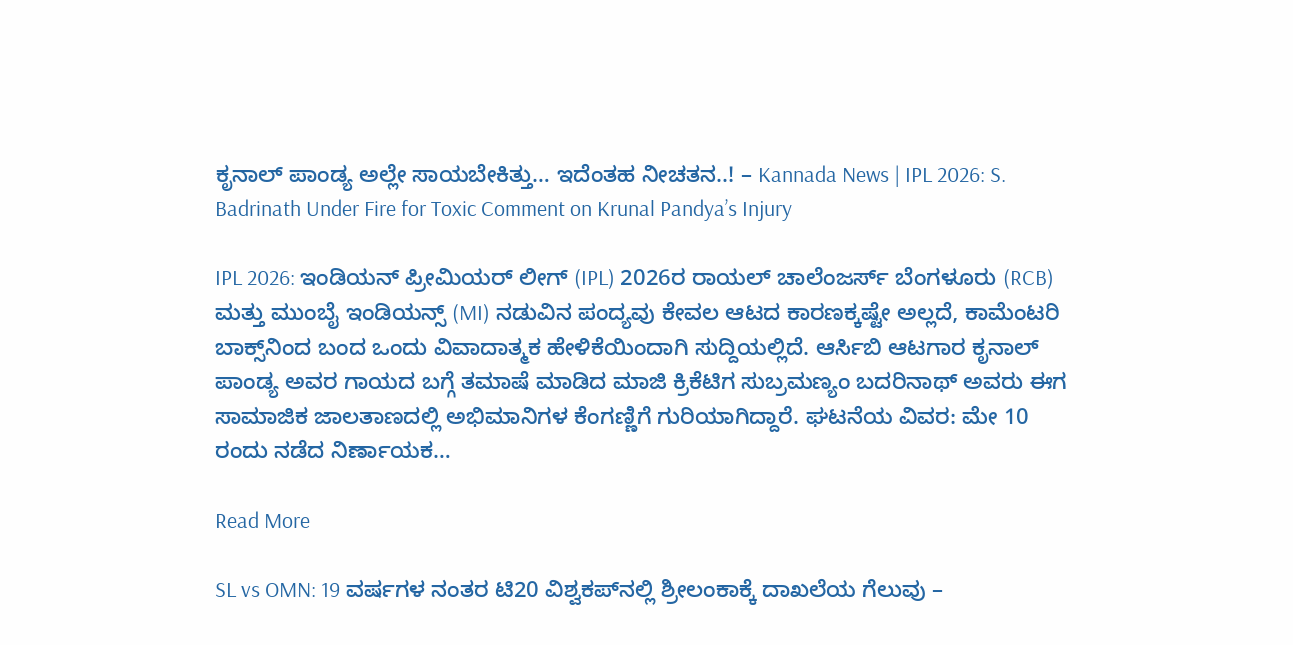ಕೃನಾಲ್ ಪಾಂಡ್ಯ ಅಲ್ಲೇ ಸಾಯಬೇಕಿತ್ತು… ಇದೆಂತಹ ನೀಚತನ..! – Kannada News | IPL 2026: S. Badrinath Under Fire for Toxic Comment on Krunal Pandya’s Injury

IPL 2026: ಇಂಡಿಯನ್ ಪ್ರೀಮಿಯರ್ ಲೀಗ್ (IPL) 2026ರ ರಾಯಲ್ ಚಾಲೆಂಜರ್ಸ್ ಬೆಂಗಳೂರು (RCB) ಮತ್ತು ಮುಂಬೈ ಇಂಡಿಯನ್ಸ್ (MI) ನಡುವಿನ ಪಂದ್ಯವು ಕೇವಲ ಆಟದ ಕಾರಣಕ್ಕಷ್ಟೇ ಅಲ್ಲದೆ, ಕಾಮೆಂಟರಿ ಬಾಕ್ಸ್‌ನಿಂದ ಬಂದ ಒಂದು ವಿವಾದಾತ್ಮಕ ಹೇಳಿಕೆಯಿಂದಾಗಿ ಸುದ್ದಿಯಲ್ಲಿದೆ. ಆರ್ಸಿಬಿ ಆಟಗಾರ ಕೃನಾಲ್ ಪಾಂಡ್ಯ ಅವರ ಗಾಯದ ಬಗ್ಗೆ ತಮಾಷೆ ಮಾಡಿದ ಮಾಜಿ ಕ್ರಿಕೆಟಿಗ ಸುಬ್ರಮಣ್ಯಂ ಬದರಿನಾಥ್ ಅವರು ಈಗ ಸಾಮಾಜಿಕ ಜಾಲತಾಣದಲ್ಲಿ ಅಭಿಮಾನಿಗಳ ಕೆಂಗಣ್ಣಿಗೆ ಗುರಿಯಾಗಿದ್ದಾರೆ. ಘಟನೆಯ ವಿವರ: ಮೇ 10 ರಂದು ನಡೆದ ನಿರ್ಣಾಯಕ…

Read More

SL vs OMN: 19 ವರ್ಷಗಳ ನಂತರ ಟಿ20 ವಿಶ್ವಕಪ್‌ನಲ್ಲಿ ಶ್ರೀಲಂಕಾಕ್ಕೆ ದಾಖಲೆಯ ಗೆಲುವು –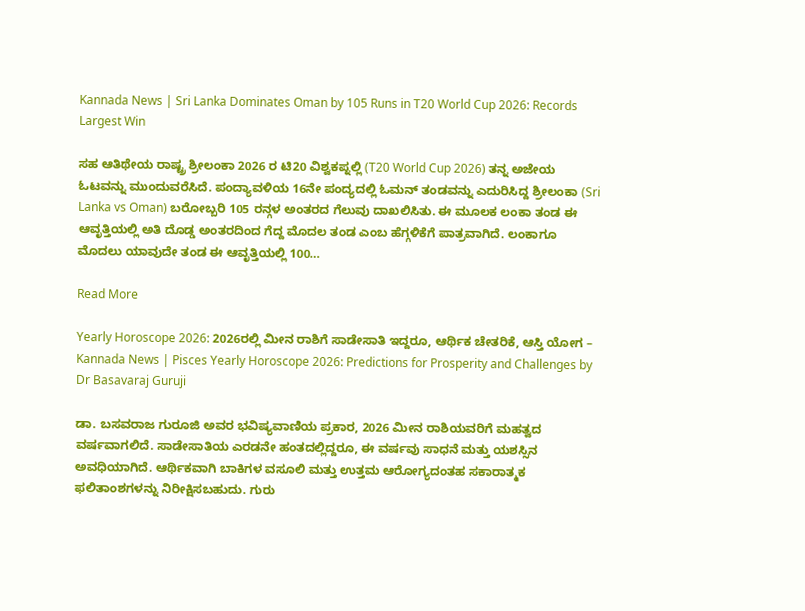Kannada News | Sri Lanka Dominates Oman by 105 Runs in T20 World Cup 2026: Records Largest Win

ಸಹ ಆತಿಥೇಯ ರಾಷ್ಟ್ರ ಶ್ರೀಲಂಕಾ 2026 ರ ಟಿ20 ವಿಶ್ವಕಪ್ನಲ್ಲಿ (T20 World Cup 2026) ತನ್ನ ಅಜೇಯ ಓಟವನ್ನು ಮುಂದುವರೆಸಿದೆ. ಪಂದ್ಯಾವಳಿಯ 16ನೇ ಪಂದ್ಯದಲ್ಲಿ ಓಮನ್ ತಂಡವನ್ನು ಎದುರಿಸಿದ್ದ ಶ್ರೀಲಂಕಾ (Sri Lanka vs Oman) ಬರೋಬ್ಬರಿ 105 ರನ್ಗಳ ಅಂತರದ ಗೆಲುವು ದಾಖಲಿಸಿತು. ಈ ಮೂಲಕ ಲಂಕಾ ತಂಡ ಈ ಆವೃತ್ತಿಯಲ್ಲಿ ಅತಿ ದೊಡ್ಡ ಅಂತರದಿಂದ ಗೆದ್ದ ಮೊದಲ ತಂಡ ಎಂಬ ಹೆಗ್ಗಳಿಕೆಗೆ ಪಾತ್ರವಾಗಿದೆ. ಲಂಕಾಗೂ ಮೊದಲು ಯಾವುದೇ ತಂಡ ಈ ಆವೃತ್ತಿಯಲ್ಲಿ 100…

Read More

Yearly Horoscope 2026: 2026ರಲ್ಲಿ ಮೀನ ರಾಶಿಗೆ ಸಾಡೇಸಾತಿ ಇದ್ದರೂ, ಆರ್ಥಿಕ ಚೇತರಿಕೆ, ಆಸ್ತಿ ಯೋಗ – Kannada News | Pisces Yearly Horoscope 2026: Predictions for Prosperity and Challenges by Dr Basavaraj Guruji

ಡಾ. ಬಸವರಾಜ ಗುರೂಜಿ ಅವರ ಭವಿಷ್ಯವಾಣಿಯ ಪ್ರಕಾರ, 2026 ಮೀನ ರಾಶಿಯವರಿಗೆ ಮಹತ್ವದ ವರ್ಷವಾಗಲಿದೆ. ಸಾಡೇಸಾತಿಯ ಎರಡನೇ ಹಂತದಲ್ಲಿದ್ದರೂ, ಈ ವರ್ಷವು ಸಾಧನೆ ಮತ್ತು ಯಶಸ್ಸಿನ ಅವಧಿಯಾಗಿದೆ. ಆರ್ಥಿಕವಾಗಿ ಬಾಕಿಗಳ ವಸೂಲಿ ಮತ್ತು ಉತ್ತಮ ಆರೋಗ್ಯದಂತಹ ಸಕಾರಾತ್ಮಕ ಫಲಿತಾಂಶಗಳನ್ನು ನಿರೀಕ್ಷಿಸಬಹುದು. ಗುರು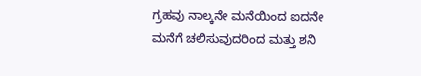ಗ್ರಹವು ನಾಲ್ಕನೇ ಮನೆಯಿಂದ ಐದನೇ ಮನೆಗೆ ಚಲಿಸುವುದರಿಂದ ಮತ್ತು ಶನಿ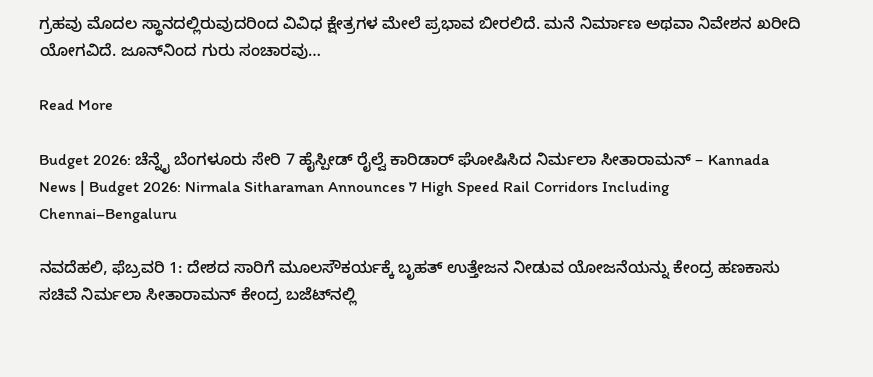ಗ್ರಹವು ಮೊದಲ ಸ್ಥಾನದಲ್ಲಿರುವುದರಿಂದ ವಿವಿಧ ಕ್ಷೇತ್ರಗಳ ಮೇಲೆ ಪ್ರಭಾವ ಬೀರಲಿದೆ. ಮನೆ ನಿರ್ಮಾಣ ಅಥವಾ ನಿವೇಶನ ಖರೀದಿ ಯೋಗವಿದೆ. ಜೂನ್‌ನಿಂದ ಗುರು ಸಂಚಾರವು…

Read More

Budget 2026: ಚೆನ್ನೈ ಬೆಂಗಳೂರು ಸೇರಿ 7 ಹೈಸ್ಪೀಡ್ ರೈಲ್ವೆ ಕಾರಿಡಾರ್ ಘೋಷಿಸಿದ ನಿರ್ಮಲಾ ಸೀತಾರಾಮನ್ – Kannada News | Budget 2026: Nirmala Sitharaman Announces 7 High Speed Rail Corridors Including Chennai–Bengaluru

ನವದೆಹಲಿ, ಫೆಬ್ರವರಿ 1: ದೇಶದ ಸಾರಿಗೆ ಮೂಲಸೌಕರ್ಯಕ್ಕೆ ಬೃಹತ್ ಉತ್ತೇಜನ ನೀಡುವ ಯೋಜನೆಯನ್ನು ಕೇಂದ್ರ ಹಣಕಾಸು ಸಚಿವೆ ನಿರ್ಮಲಾ ಸೀತಾರಾಮನ್ ಕೇಂದ್ರ ಬಜೆಟ್‌ನಲ್ಲಿ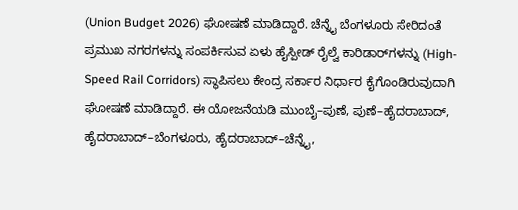(Union Budget 2026) ಘೋಷಣೆ ಮಾಡಿದ್ದಾರೆ. ಚೆನ್ನೈ ಬೆಂಗಳೂರು ಸೇರಿದಂತೆ ಪ್ರಮುಖ ನಗರಗಳನ್ನು ಸಂಪರ್ಕಿಸುವ ಏಳು ಹೈಸ್ಪೀಡ್ ರೈಲ್ವೆ ಕಾರಿಡಾರ್‌ಗಳನ್ನು (High-Speed Rail Corridors) ಸ್ಥಾಪಿಸಲು ಕೇಂದ್ರ ಸರ್ಕಾರ ನಿರ್ಧಾರ ಕೈಗೊಂಡಿರುವುದಾಗಿ ಘೋಷಣೆ ಮಾಡಿದ್ದಾರೆ. ಈ ಯೋಜನೆಯಡಿ ಮುಂಬೈ–ಪುಣೆ, ಪುಣೆ–ಹೈದರಾಬಾದ್, ಹೈದರಾಬಾದ್–ಬೆಂಗಳೂರು, ಹೈದರಾಬಾದ್–ಚೆನ್ನೈ,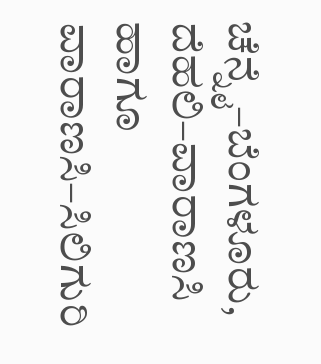ಚೆನ್ನೈ–ಬೆಂಗಳೂರು, ದೆಹಲಿ–ವಾರಾಣಸಿ ಹಾಗೂ ವಾರಾಣಸಿ–ಸಿಲಿಗುರಿ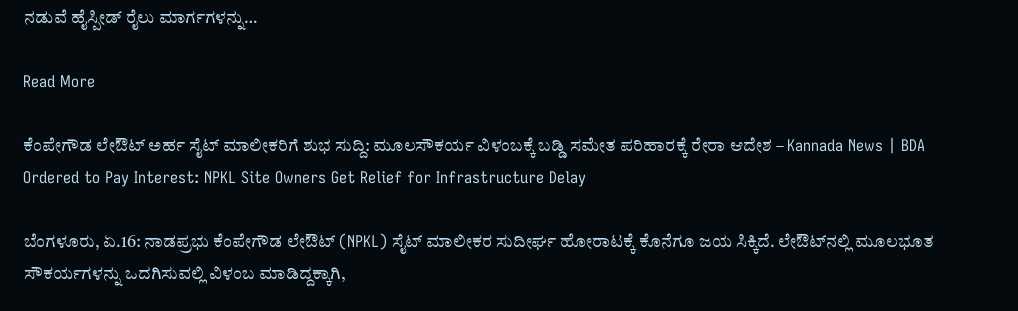ನಡುವೆ ಹೈಸ್ಪೀಡ್ ರೈಲು ಮಾರ್ಗಗಳನ್ನು…

Read More

ಕೆಂಪೇಗೌಡ ಲೇಔಟ್ ಅರ್ಹ ಸೈಟ್ ಮಾಲೀಕರಿಗೆ ಶುಭ ಸುದ್ದಿ: ಮೂಲಸೌಕರ್ಯ ವಿಳಂಬಕ್ಕೆ ಬಡ್ಡಿ ಸಮೇತ ಪರಿಹಾರಕ್ಕೆ ರೇರಾ ಆದೇಶ – Kannada News | BDA Ordered to Pay Interest: NPKL Site Owners Get Relief for Infrastructure Delay

ಬೆಂಗಳೂರು, ಏ.16: ನಾಡಪ್ರಭು ಕೆಂಪೇಗೌಡ ಲೇಔಟ್ (NPKL) ಸೈಟ್ ಮಾಲೀಕರ ಸುದೀರ್ಘ ಹೋರಾಟಕ್ಕೆ ಕೊನೆಗೂ ಜಯ ಸಿಕ್ಕಿದೆ. ಲೇಔಟ್‌ನಲ್ಲಿ ಮೂಲಭೂತ ಸೌಕರ್ಯಗಳನ್ನು ಒದಗಿಸುವಲ್ಲಿ ವಿಳಂಬ ಮಾಡಿದ್ದಕ್ಕಾಗಿ,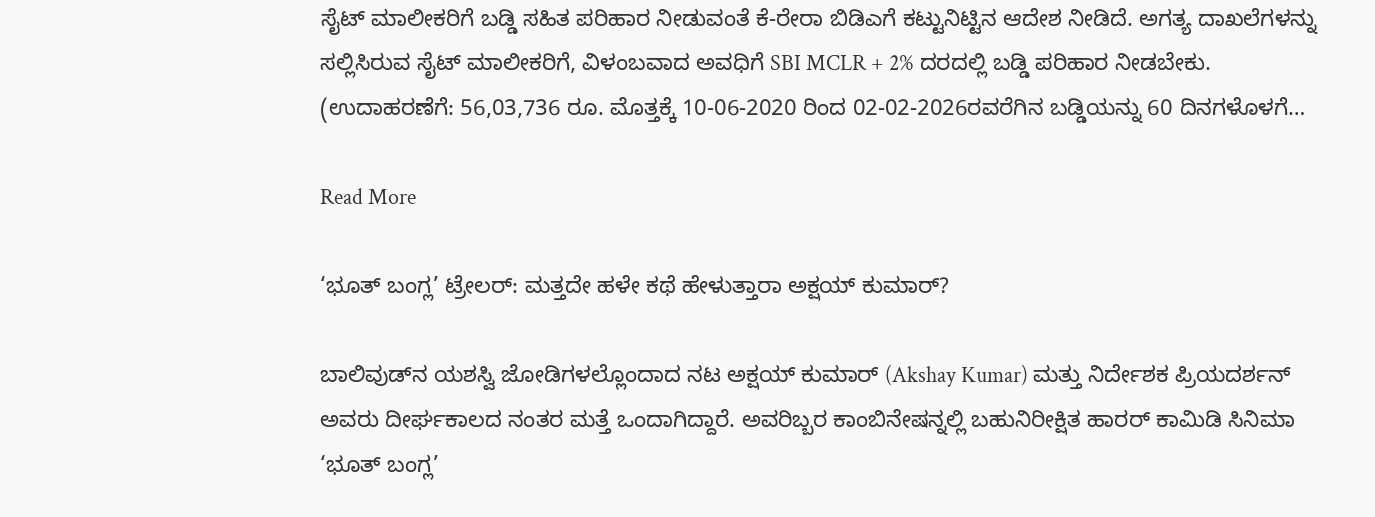ಸೈಟ್ ಮಾಲೀಕರಿಗೆ ಬಡ್ಡಿ ಸಹಿತ ಪರಿಹಾರ ನೀಡುವಂತೆ ಕೆ-ರೇರಾ ಬಿಡಿಎಗೆ ಕಟ್ಟುನಿಟ್ಟಿನ ಆದೇಶ ನೀಡಿದೆ. ಅಗತ್ಯ ದಾಖಲೆಗಳನ್ನು ಸಲ್ಲಿಸಿರುವ ಸೈಟ್ ಮಾಲೀಕರಿಗೆ, ವಿಳಂಬವಾದ ಅವಧಿಗೆ SBI MCLR + 2% ದರದಲ್ಲಿ ಬಡ್ಡಿ ಪರಿಹಾರ ನೀಡಬೇಕು. (ಉದಾಹರಣೆಗೆ: 56,03,736 ರೂ. ಮೊತ್ತಕ್ಕೆ 10-06-2020 ರಿಂದ 02-02-2026ರವರೆಗಿನ ಬಡ್ಡಿಯನ್ನು 60 ದಿನಗಳೊಳಗೆ…

Read More

‘ಭೂತ್ ಬಂಗ್ಲ’ ಟ್ರೇಲರ್: ಮತ್ತದೇ ಹಳೇ ಕಥೆ ಹೇಳುತ್ತಾರಾ ಅಕ್ಷಯ್ ಕುಮಾರ್?

ಬಾಲಿವುಡ್‌ನ ಯಶಸ್ವಿ ಜೋಡಿಗಳಲ್ಲೊಂದಾದ ನಟ ಅಕ್ಷಯ್ ಕುಮಾರ್ (Akshay Kumar) ಮತ್ತು ನಿರ್ದೇಶಕ ಪ್ರಿಯದರ್ಶನ್ ಅವರು ದೀರ್ಘಕಾಲದ ನಂತರ ಮತ್ತೆ ಒಂದಾಗಿದ್ದಾರೆ. ಅವರಿಬ್ಬರ ಕಾಂಬಿನೇಷನ್ನಲ್ಲಿ ಬಹುನಿರೀಕ್ಷಿತ ಹಾರರ್ ಕಾಮಿಡಿ ಸಿನಿಮಾ ‘ಭೂತ್ ಬಂಗ್ಲ’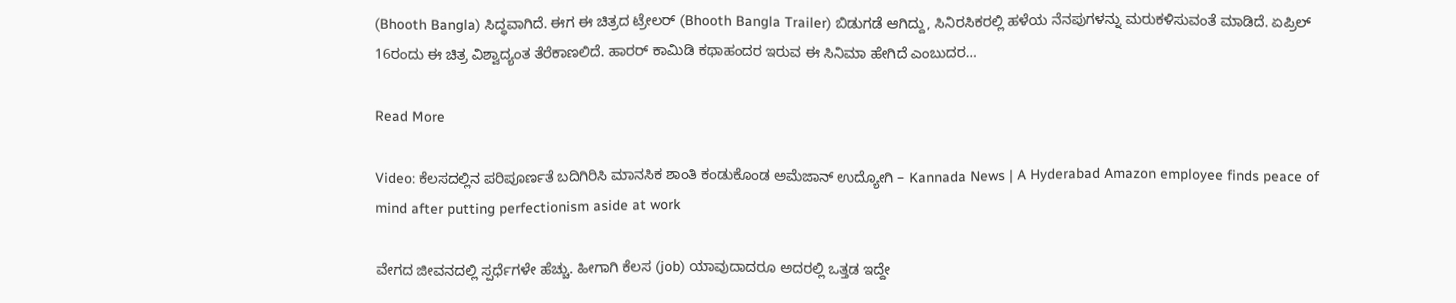(Bhooth Bangla) ಸಿದ್ಧವಾಗಿದೆ. ಈಗ ಈ ಚಿತ್ರದ ಟ್ರೇಲರ್ (Bhooth Bangla Trailer) ಬಿಡುಗಡೆ ಆಗಿದ್ದು, ಸಿನಿರಸಿಕರಲ್ಲಿ ಹಳೆಯ ನೆನಪುಗಳನ್ನು ಮರುಕಳಿಸುವಂತೆ ಮಾಡಿದೆ. ಏಪ್ರಿಲ್ 16ರಂದು ಈ ಚಿತ್ರ ವಿಶ್ವಾದ್ಯಂತ ತೆರೆಕಾಣಲಿದೆ. ಹಾರರ್ ಕಾಮಿಡಿ ಕಥಾಹಂದರ ಇರುವ ಈ ಸಿನಿಮಾ ಹೇಗಿದೆ ಎಂಬುದರ…

Read More

Video: ಕೆಲಸದಲ್ಲಿನ ಪರಿಪೂರ್ಣತೆ ಬದಿಗಿರಿಸಿ ಮಾನಸಿಕ ಶಾಂತಿ ಕಂಡುಕೊಂಡ ಅಮೆಜಾನ್ ಉದ್ಯೋಗಿ – Kannada News | A Hyderabad Amazon employee finds peace of mind after putting perfectionism aside at work

ವೇಗದ ಜೀವನದಲ್ಲಿ ಸ್ಪರ್ಧೆಗಳೇ ಹೆಚ್ಚು. ಹೀಗಾಗಿ ಕೆಲಸ (job) ಯಾವುದಾದರೂ ಅದರಲ್ಲಿ ಒತ್ತಡ ಇದ್ದೇ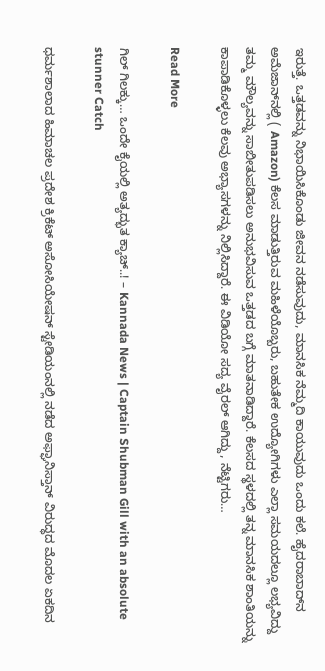ಇರುತ್ತೆ. ಒತ್ತಡವನ್ನು ನಿಭಾಯಿಸಿಕೊಂಡು ಜೀವನ ನಡೆಸುವುದು, ಮಾನಸಿಕ ನೆಮ್ಮದಿ ಕಾಯುವುದು ಒಂದು ಕಲೆ. ಹೈದರಾಬಾದ್‌ನ ಅಮೆಜಾನ್‌ನಲ್ಲಿ ( Amazon) ಕೆಲಸ ಮಾಡುತ್ತಿರುವ ಮಹಿಳೆಯೊಬ್ಬರು, ಬಹುತೇಕ ಉದ್ಯೋಗಿಗಳು ಎಲ್ಲಾ ಸಮಯದಲ್ಲೂ ಲಭ್ಯವಿದ್ದು ತಮ್ಮ ಮೌಲ್ಯವನ್ನು ಸಾಬೀತುಪಡಿಸಲು ಅನುಭವಿಸುವ ಒತ್ತಡದ ಬಗ್ಗೆ ಮಾತನಾಡಿದ್ದಾರೆ. ಕೆಲಸದ ಸ್ಥಳದಲ್ಲಿ ತನ್ನ ಮಾನಸಿಕ ಶಾಂತಿಯನ್ನು ಕಾಪಾಡಿಕೊಳ್ಳಲು ಕೆಲವು ಅಭ್ಯಾಸಗಳನ್ನು ನಿಲ್ಲಿಸಿದ್ದಾರೆ. ಈ ವಿಡಿಯೋ ಸದ್ಯ ವೈರಲ್ ಆಗಿದ್ದು, ನೆಟ್ಟಿಗರು…

Read More

ಗಿಲ್ ಗಿಲಕ್ಕು… ಒಂದೇ ಕೈಯಲ್ಲಿ ಅತ್ಯದ್ಭುತ ಕ್ಯಾಚ್..! – Kannada News | Captain Shubman Gill with an absolute stunner Catch

ಧರ್ಮಶಾಲಾದ ಹಿಮಾಚಲ ಪ್ರದೇಶ ಕ್ರಿಕೆಟ್ ಅಸೋಸಿಯೇಷನ್ ಸ್ಟೇಡಿಯಂನಲ್ಲಿ ನಡೆದ ಅಫ್ಘಾನಿಸ್ತಾನ್ ವಿರುದ್ಧದ ಮೊದಲ ಏಕದಿನ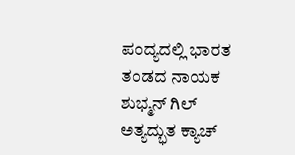ಪಂದ್ಯದಲ್ಲಿ ಭಾರತ ತಂಡದ ನಾಯಕ ಶುಭ್ಮನ್ ಗಿಲ್ ಅತ್ಯದ್ಭುತ ಕ್ಯಾಚ್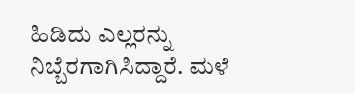ಹಿಡಿದು ಎಲ್ಲರನ್ನು ನಿಬ್ಬೆರಗಾಗಿಸಿದ್ದಾರೆ. ಮಳೆ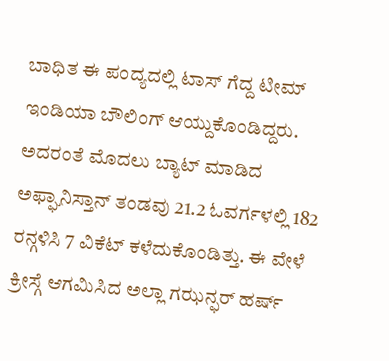ಬಾಧಿತ ಈ ಪಂದ್ಯದಲ್ಲಿ ಟಾಸ್ ಗೆದ್ದ ಟೀಮ್ ಇಂಡಿಯಾ ಬೌಲಿಂಗ್ ಆಯ್ದುಕೊಂಡಿದ್ದರು. ಅದರಂತೆ ಮೊದಲು ಬ್ಯಾಟ್ ಮಾಡಿದ ಅಫ್ಘಾನಿಸ್ತಾನ್ ತಂಡವು 21.2 ಓವರ್ಗಳಲ್ಲಿ 182 ರನ್ಗಳಿಸಿ 7 ವಿಕೆಟ್ ಕಳೆದುಕೊಂಡಿತ್ತು. ಈ ವೇಳೆ ಕ್ರೀಸ್ಗೆ ಆಗಮಿಸಿದ ಅಲ್ಲಾ ಗಝನ್ಫರ್ ಹರ್ಷ್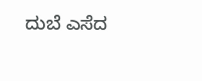ದುಬೆ ಎಸೆದ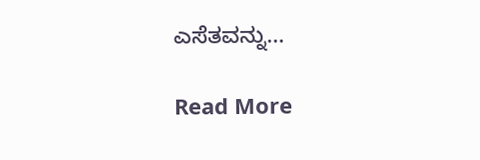ಎಸೆತವನ್ನು…

Read More